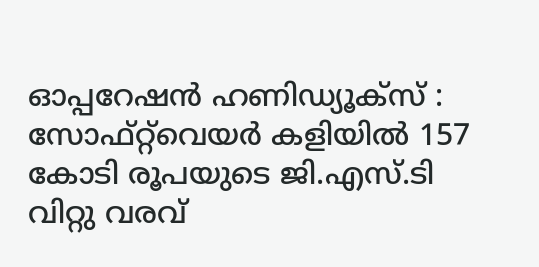ഓപ്പറേഷൻ ഹണിഡ്യൂക്സ് : സോഫ്റ്റ്‌വെയർ കളിയിൽ 157 കോടി രൂപയുടെ ജി.എസ്.ടി വിറ്റു വരവ്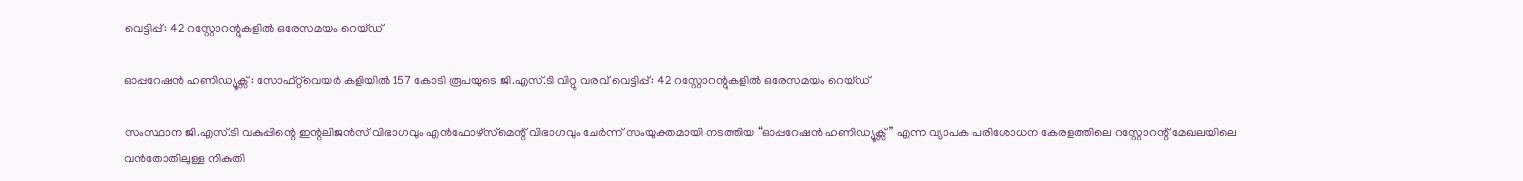വെട്ടിപ്പ്: 42 റസ്റ്റോറന്റുകളിൽ ഒരേസമയം റെയ്ഡ്

ഓപ്പറേഷൻ ഹണിഡ്യൂക്സ് : സോഫ്റ്റ്‌വെയർ കളിയിൽ 157 കോടി രൂപയുടെ ജി.എസ്.ടി വിറ്റു വരവ് വെട്ടിപ്പ്: 42 റസ്റ്റോറന്റുകളിൽ ഒരേസമയം റെയ്ഡ്

സംസ്ഥാന ജി.എസ്.ടി വകുപ്പിന്റെ ഇന്റലിജൻസ് വിഭാഗവും എൻഫോഴ്‌സ്‌മെന്റ് വിഭാഗവും ചേർന്ന് സംയുക്തമായി നടത്തിയ “ഓപ്പറേഷൻ ഹണിഡ്യൂക്സ്” എന്ന വ്യാപക പരിശോധന കേരളത്തിലെ റസ്റ്റോറന്റ് മേഖലയിലെ വൻതോതിലുള്ള നികുതി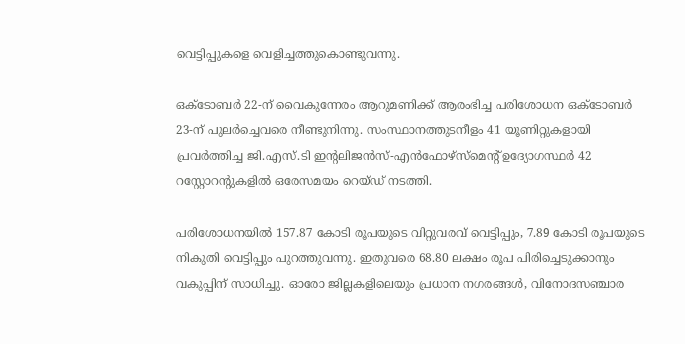വെട്ടിപ്പുകളെ വെളിച്ചത്തുകൊണ്ടുവന്നു.

ഒക്ടോബർ 22-ന് വൈകുന്നേരം ആറുമണിക്ക് ആരംഭിച്ച പരിശോധന ഒക്ടോബർ 23-ന് പുലർച്ചെവരെ നീണ്ടുനിന്നു. സംസ്ഥാനത്തുടനീളം 41 യൂണിറ്റുകളായി പ്രവർത്തിച്ച ജി.എസ്.ടി ഇന്റലിജൻസ്-എൻഫോഴ്‌സ്‌മെന്റ് ഉദ്യോഗസ്ഥർ 42 റസ്റ്റോറന്റുകളിൽ ഒരേസമയം റെയ്ഡ് നടത്തി.

പരിശോധനയിൽ 157.87 കോടി രൂപയുടെ വിറ്റുവരവ് വെട്ടിപ്പും, 7.89 കോടി രൂപയുടെ നികുതി വെട്ടിപ്പും പുറത്തുവന്നു. ഇതുവരെ 68.80 ലക്ഷം രൂപ പിരിച്ചെടുക്കാനും വകുപ്പിന് സാധിച്ചു. ഓരോ ജില്ലകളിലെയും പ്രധാന നഗരങ്ങൾ, വിനോദസഞ്ചാര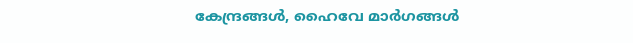കേന്ദ്രങ്ങൾ, ഹൈവേ മാർഗങ്ങൾ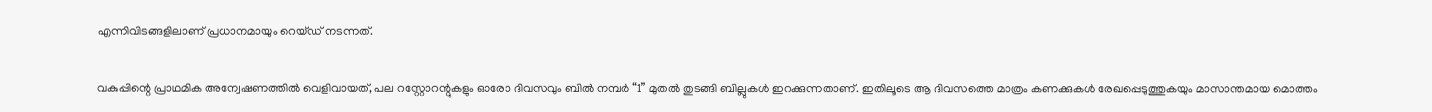എന്നിവിടങ്ങളിലാണ് പ്രധാനമായും റെയ്ഡ് നടന്നത്.

വകുപ്പിന്റെ പ്രാഥമിക അന്വേഷണത്തിൽ വെളിവായത്, പല റസ്റ്റോറന്റുകളും ഓരോ ദിവസവും ബിൽ നമ്പർ “1” മുതൽ തുടങ്ങി ബില്ലുകൾ ഇറക്കുന്നതാണ്. ഇതിലൂടെ ആ ദിവസത്തെ മാത്രം കണക്കുകൾ രേഖപ്പെടുത്തുകയും മാസാന്തമായ മൊത്തം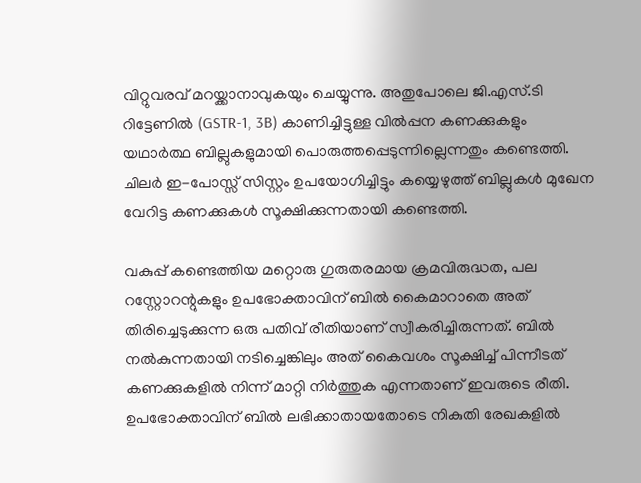വിറ്റുവരവ് മറയ്ക്കാനാവുകയും ചെയ്യുന്നു. അതുപോലെ ജി.എസ്.ടി റിട്ടേണിൽ (GSTR-1, 3B) കാണിച്ചിട്ടുള്ള വിൽപ്പന കണക്കുകളും യഥാർത്ഥ ബില്ലുകളുമായി പൊരുത്തപ്പെടുന്നില്ലെന്നതും കണ്ടെത്തി. ചിലർ ഇ-പോസ്സ് സിസ്റ്റം ഉപയോഗിച്ചിട്ടും കയ്യെഴുത്ത് ബില്ലുകൾ മുഖേന വേറിട്ട കണക്കുകൾ സൂക്ഷിക്കുന്നതായി കണ്ടെത്തി.

വകുപ്പ് കണ്ടെത്തിയ മറ്റൊരു ഗുരുതരമായ ക്രമവിരുദ്ധത, പല റസ്റ്റോറന്റുകളും ഉപഭോക്താവിന് ബിൽ കൈമാറാതെ അത് തിരിച്ചെടുക്കുന്ന ഒരു പതിവ് രീതിയാണ് സ്വീകരിച്ചിരുന്നത്. ബിൽ നൽകുന്നതായി നടിച്ചെങ്കിലും അത് കൈവശം സൂക്ഷിച്ച് പിന്നീടത് കണക്കുകളിൽ നിന്ന് മാറ്റി നിർത്തുക എന്നതാണ് ഇവരുടെ രീതി. ഉപഭോക്താവിന് ബിൽ ലഭിക്കാതായതോടെ നികുതി രേഖകളിൽ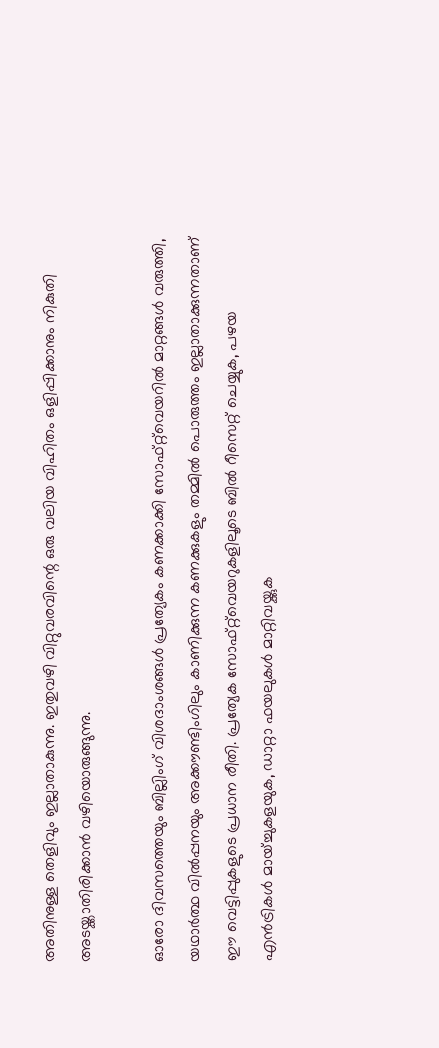അതിനുള്ള തെളിവും ഇല്ലാതാകുന്നു. ഇതുവഴി വിറ്റുവരവിന്റെ ഒരു വലിയ വിഹിതം ഒളിപ്പിക്കാനും നികുതി അടയ്ക്കാതിരിക്കാൻ വഴിയൊരുങ്ങുന്നു.

ഓരോ ദിവസത്തെയും ബില്ലിംഗ് വിശദാംശങ്ങൾ പ്രത്യേകം കണക്കാക്കി സോഫ്റ്റ്‌വെയറിൽ മാറ്റങ്ങൾ വരുത്തി, യഥാർത്ഥ വിൽപ്പനയും അക്കൗണ്ടിംഗിലും കാണിക്കുന്ന കണക്കുകളും തമ്മിൽ പൊരുത്തം ഇല്ലാതാക്കുന്നതാണ് ഈ വെട്ടിപ്പുകളുടെ പ്രധാന രീതി. പ്രത്യേക സോഫ്റ്റ്‌വെയറുകളിലൂടെ ബിൽ റീസെറ്റ് ചെയ്യുക, പഴയ എൻട്രികൾ മായ്ച്ചുകളയുക, ഡാറ്റാ ഫയലുകൾ മാറ്റിവയ്ക്കുക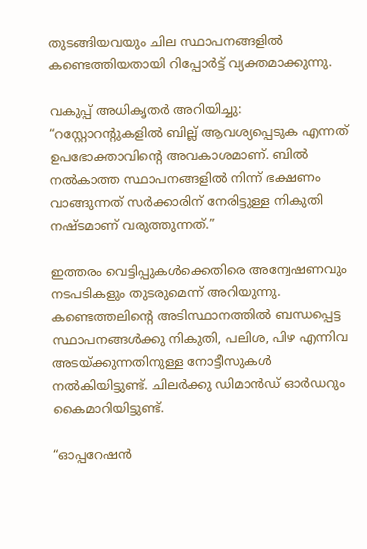തുടങ്ങിയവയും ചില സ്ഥാപനങ്ങളിൽ കണ്ടെത്തിയതായി റിപ്പോർട്ട് വ്യക്തമാക്കുന്നു.

വകുപ്പ് അധികൃതർ അറിയിച്ചു: “റസ്റ്റോറന്റുകളിൽ ബില്ല് ആവശ്യപ്പെടുക എന്നത് ഉപഭോക്താവിന്റെ അവകാശമാണ്. ബിൽ നൽകാത്ത സ്ഥാപനങ്ങളിൽ നിന്ന് ഭക്ഷണം വാങ്ങുന്നത് സർക്കാരിന് നേരിട്ടുള്ള നികുതി നഷ്ടമാണ് വരുത്തുന്നത്.”

ഇത്തരം വെട്ടിപ്പുകൾക്കെതിരെ അന്വേഷണവും നടപടികളും തുടരുമെന്ന് അറിയുന്നു. കണ്ടെത്തലിന്റെ അടിസ്ഥാനത്തിൽ ബന്ധപ്പെട്ട സ്ഥാപനങ്ങൾക്കു നികുതി, പലിശ, പിഴ എന്നിവ അടയ്ക്കുന്നതിനുള്ള നോട്ടീസുകൾ നൽകിയിട്ടുണ്ട്. ചിലർക്കു ഡിമാൻഡ് ഓർഡറും കൈമാറിയിട്ടുണ്ട്.

“ഓപ്പറേഷൻ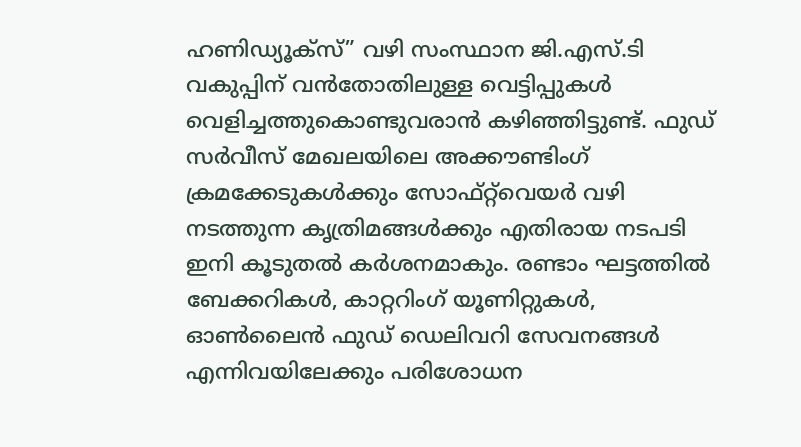ഹണിഡ്യൂക്സ്” വഴി സംസ്ഥാന ജി.എസ്.ടി വകുപ്പിന് വൻതോതിലുള്ള വെട്ടിപ്പുകൾ വെളിച്ചത്തുകൊണ്ടുവരാൻ കഴിഞ്ഞിട്ടുണ്ട്. ഫുഡ് സർവീസ് മേഖലയിലെ അക്കൗണ്ടിംഗ് ക്രമക്കേടുകൾക്കും സോഫ്റ്റ്‌വെയർ വഴി നടത്തുന്ന കൃത്രിമങ്ങൾക്കും എതിരായ നടപടി ഇനി കൂടുതൽ കർശനമാകും. രണ്ടാം ഘട്ടത്തിൽ ബേക്കറികൾ, കാറ്ററിംഗ് യൂണിറ്റുകൾ, ഓൺലൈൻ ഫുഡ് ഡെലിവറി സേവനങ്ങൾ എന്നിവയിലേക്കും പരിശോധന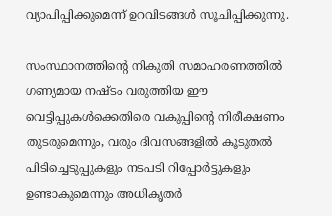വ്യാപിപ്പിക്കുമെന്ന് ഉറവിടങ്ങൾ സൂചിപ്പിക്കുന്നു.

സംസ്ഥാനത്തിന്റെ നികുതി സമാഹരണത്തിൽ ഗണ്യമായ നഷ്ടം വരുത്തിയ ഈ വെട്ടിപ്പുകൾക്കെതിരെ വകുപ്പിന്റെ നിരീക്ഷണം തുടരുമെന്നും, വരും ദിവസങ്ങളിൽ കൂടുതൽ പിടിച്ചെടുപ്പുകളും നടപടി റിപ്പോർട്ടുകളും ഉണ്ടാകുമെന്നും അധികൃതർ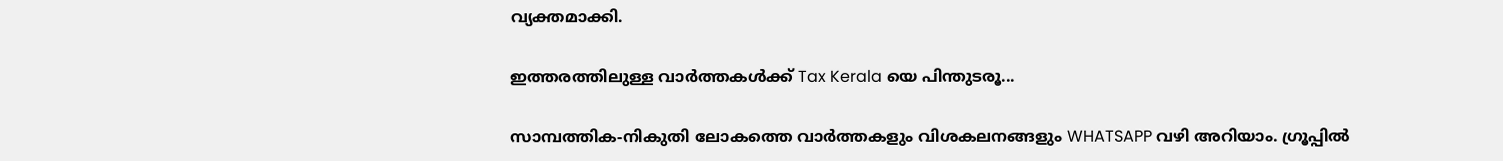വ്യക്തമാക്കി.

ഇത്തരത്തിലുള്ള വാർത്തകൾക്ക് Tax Kerala യെ പിന്തുടരൂ...

സാമ്പത്തിക-നികുതി ലോകത്തെ വാർത്തകളും വിശകലനങ്ങളും WHATSAPP വഴി അറിയാം. ഗ്രൂപ്പിൽ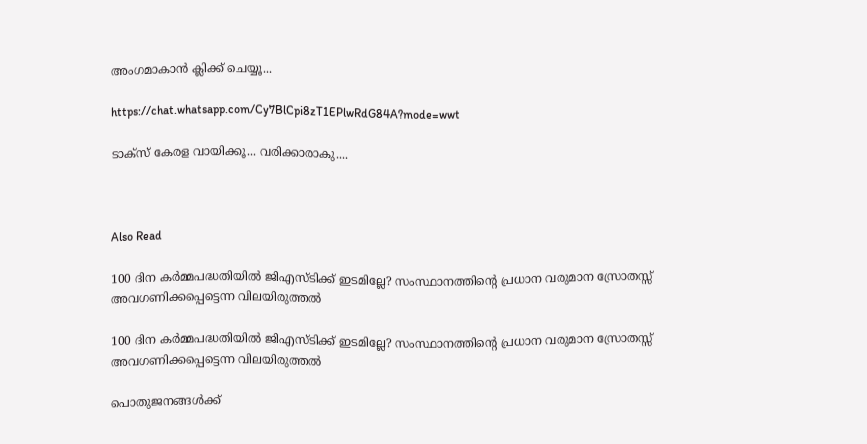അംഗമാകാൻ ക്ലിക്ക് ചെയ്യൂ...

https://chat.whatsapp.com/Cy7BlCpi8zT1EPlwRdG84A?mode=wwt

ടാക്സ് കേരള വായിക്കൂ... വരിക്കാരാകു....



Also Read

100 ദിന കർമ്മപദ്ധതിയിൽ ജിഎസ്‌ടിക്ക് ഇടമില്ലേ? സംസ്ഥാനത്തിന്റെ പ്രധാന വരുമാന സ്രോതസ്സ് അവഗണിക്കപ്പെട്ടെന്ന വിലയിരുത്തൽ

100 ദിന കർമ്മപദ്ധതിയിൽ ജിഎസ്‌ടിക്ക് ഇടമില്ലേ? സംസ്ഥാനത്തിന്റെ പ്രധാന വരുമാന സ്രോതസ്സ് അവഗണിക്കപ്പെട്ടെന്ന വിലയിരുത്തൽ

പൊതുജനങ്ങൾക്ക്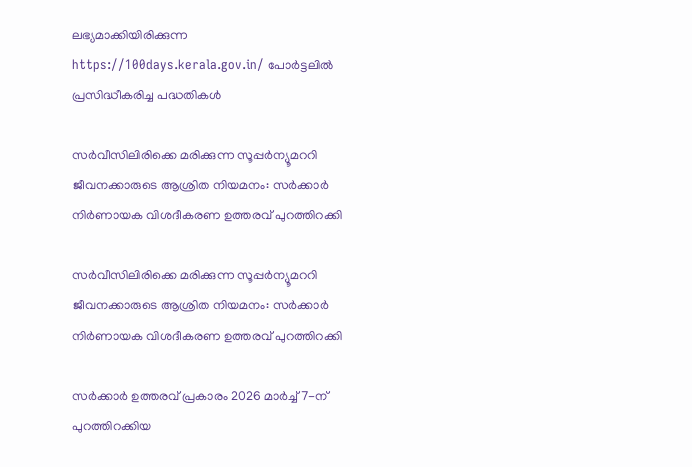ലഭ്യമാക്കിയിരിക്കുന്ന https://100days.kerala.gov.in/ പോർട്ടലിൽ പ്രസിദ്ധീകരിച്ച പദ്ധതികൾ

സർവീസിലിരിക്കെ മരിക്കുന്ന സൂപ്പർന്യൂമററി ജീവനക്കാരുടെ ആശ്രിത നിയമനം: സർക്കാർ നിർണായക വിശദീകരണ ഉത്തരവ് പുറത്തിറക്കി

സർവീസിലിരിക്കെ മരിക്കുന്ന സൂപ്പർന്യൂമററി ജീവനക്കാരുടെ ആശ്രിത നിയമനം: സർക്കാർ നിർണായക വിശദീകരണ ഉത്തരവ് പുറത്തിറക്കി

സർക്കാർ ഉത്തരവ് പ്രകാരം 2026 മാർച്ച് 7-ന് പുറത്തിറക്കിയ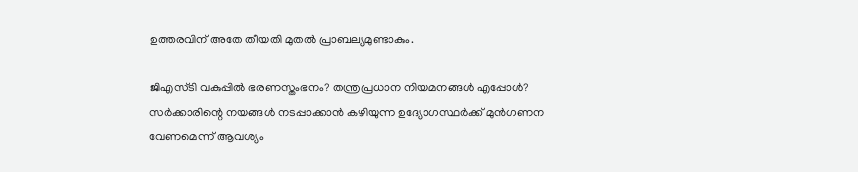ഉത്തരവിന് അതേ തീയതി മുതൽ പ്രാബല്യമുണ്ടാകും.

ജിഎസ്‌ടി വകുപ്പിൽ ഭരണസ്തംഭനം? തന്ത്രപ്രധാന നിയമനങ്ങൾ എപ്പോൾ? സർക്കാരിന്റെ നയങ്ങൾ നടപ്പാക്കാൻ കഴിയുന്ന ഉദ്യോഗസ്ഥർക്ക് മുൻഗണന വേണമെന്ന് ആവശ്യം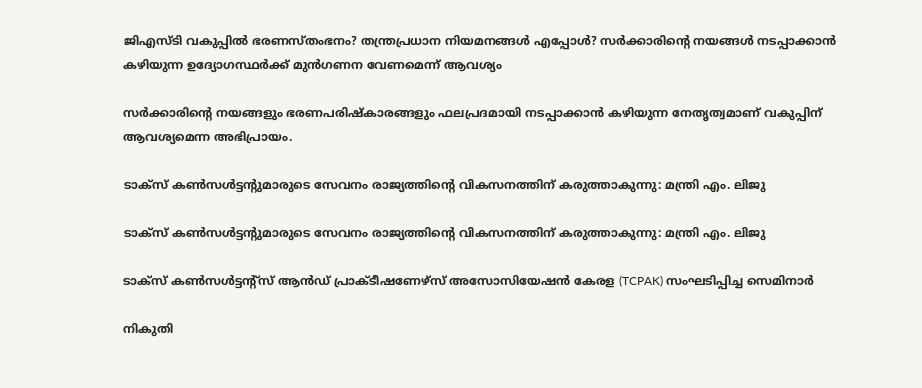ജിഎസ്‌ടി വകുപ്പിൽ ഭരണസ്തംഭനം? തന്ത്രപ്രധാന നിയമനങ്ങൾ എപ്പോൾ? സർക്കാരിന്റെ നയങ്ങൾ നടപ്പാക്കാൻ കഴിയുന്ന ഉദ്യോഗസ്ഥർക്ക് മുൻഗണന വേണമെന്ന് ആവശ്യം

സർക്കാരിന്റെ നയങ്ങളും ഭരണപരിഷ്‌കാരങ്ങളും ഫലപ്രദമായി നടപ്പാക്കാൻ കഴിയുന്ന നേതൃത്വമാണ് വകുപ്പിന് ആവശ്യമെന്ന അഭിപ്രായം.

ടാക്സ് കൺസൾട്ടന്റുമാരുടെ സേവനം രാജ്യത്തിന്റെ വികസനത്തിന് കരുത്താകുന്നു: മന്ത്രി എം. ലിജു

ടാക്സ് കൺസൾട്ടന്റുമാരുടെ സേവനം രാജ്യത്തിന്റെ വികസനത്തിന് കരുത്താകുന്നു: മന്ത്രി എം. ലിജു

ടാക്സ് കൺസൾട്ടന്റ്സ് ആൻഡ് പ്രാക്ടീഷണേഴ്സ് അസോസിയേഷൻ കേരള (TCPAK) സംഘടിപ്പിച്ച സെമിനാർ

നികുതി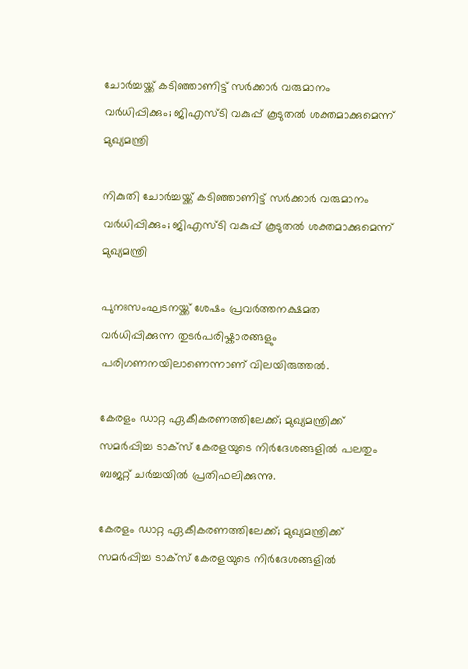ചോർച്ചയ്ക്ക് കടിഞ്ഞാണിട്ട് സർക്കാർ വരുമാനം വർധിപ്പിക്കും; ജിഎസ്‌ടി വകുപ്പ് കൂടുതൽ ശക്തമാക്കുമെന്ന് മുഖ്യമന്ത്രി

നികുതി ചോർച്ചയ്ക്ക് കടിഞ്ഞാണിട്ട് സർക്കാർ വരുമാനം വർധിപ്പിക്കും; ജിഎസ്‌ടി വകുപ്പ് കൂടുതൽ ശക്തമാക്കുമെന്ന് മുഖ്യമന്ത്രി

പുനഃസംഘടനയ്ക്ക് ശേഷം പ്രവർത്തനക്ഷമത വർധിപ്പിക്കുന്ന തുടർപരിഷ്കാരങ്ങളും പരിഗണനയിലാണെന്നാണ് വിലയിരുത്തൽ.

കേരളം ഡാറ്റ ഏകീകരണത്തിലേക്ക്; മുഖ്യമന്ത്രിക്ക് സമർപ്പിച്ച ടാക്സ് കേരളയുടെ നിർദേശങ്ങളിൽ പലതും ബജറ്റ് ചർച്ചയിൽ പ്രതിഫലിക്കുന്നു.

കേരളം ഡാറ്റ ഏകീകരണത്തിലേക്ക്; മുഖ്യമന്ത്രിക്ക് സമർപ്പിച്ച ടാക്സ് കേരളയുടെ നിർദേശങ്ങളിൽ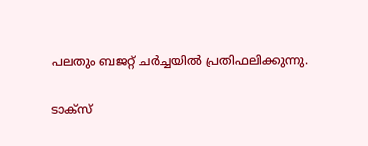പലതും ബജറ്റ് ചർച്ചയിൽ പ്രതിഫലിക്കുന്നു.

ടാക്സ്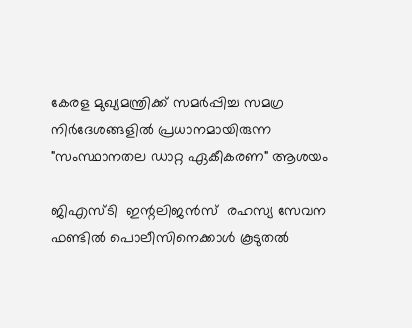കേരള മുഖ്യമന്ത്രിക്ക് സമർപ്പിച്ച സമഗ്ര നിർദേശങ്ങളിൽ പ്രധാനമായിരുന്ന "സംസ്ഥാനതല ഡാറ്റ ഏകീകരണ" ആശയം

ജിഎസ്‌ടി  ഇന്റലിജൻസ്  രഹസ്യ സേവന ഫണ്ടിൽ പൊലീസിനെക്കാൾ കൂടുതൽ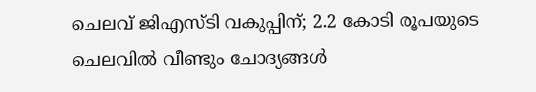ചെലവ് ജിഎസ്‌ടി വകുപ്പിന്; 2.2 കോടി രൂപയുടെ ചെലവിൽ വീണ്ടും ചോദ്യങ്ങൾ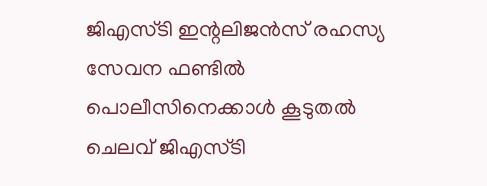ജിഎസ്‌ടി ഇന്റലിജൻസ് രഹസ്യ സേവന ഫണ്ടിൽ പൊലീസിനെക്കാൾ കൂടുതൽ ചെലവ് ജിഎസ്‌ടി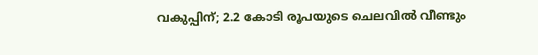വകുപ്പിന്; 2.2 കോടി രൂപയുടെ ചെലവിൽ വീണ്ടും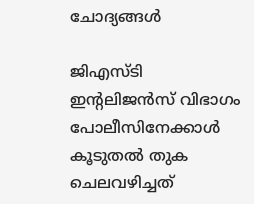ചോദ്യങ്ങൾ

ജിഎസ്‌ടി ഇന്റലിജൻസ് വിഭാഗം പോലീസിനേക്കാൾ കൂടുതൽ തുക ചെലവഴിച്ചത്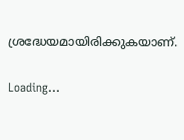ശ്രദ്ധേയമായിരിക്കുകയാണ്.

Loading...